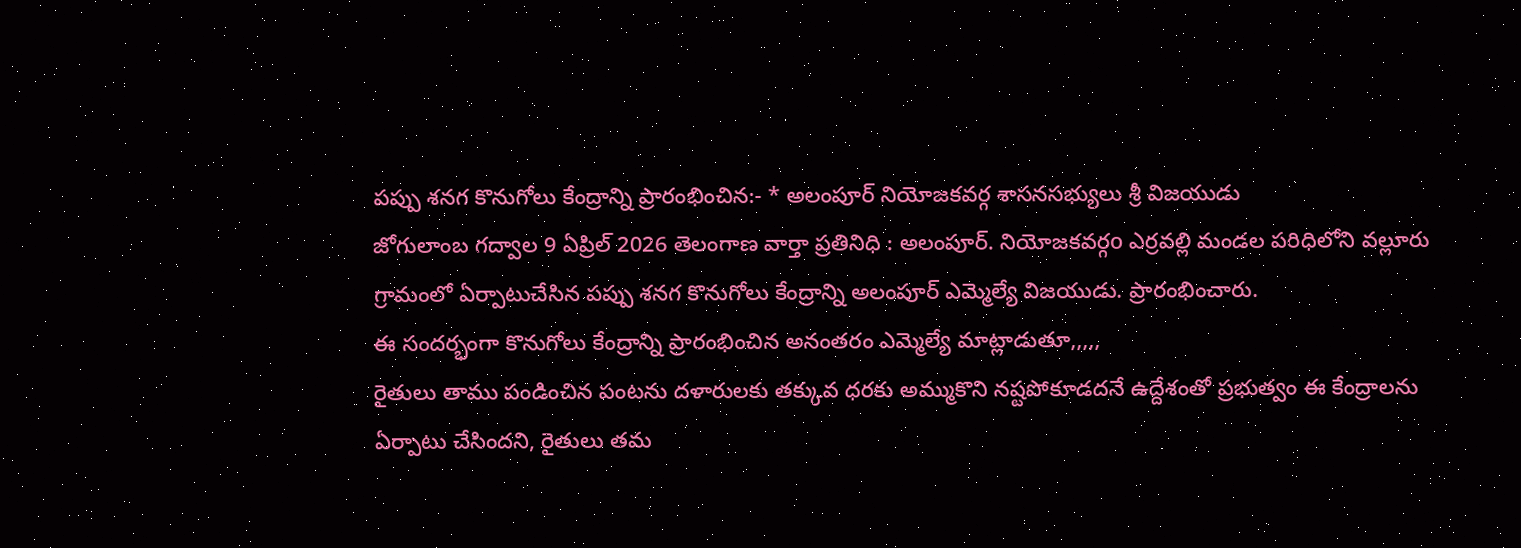పప్పు శనగ కొనుగోలు కేంద్రాన్ని ప్రారంభించిన:- * అలంపూర్ నియోజకవర్గ శాసనసభ్యులు శ్రీ విజయుడు
జోగులాంబ గద్వాల 9 ఏప్రిల్ 2026 తెలంగాణ వార్తా ప్రతినిధి : అలంపూర్. నియోజకవర్గo ఎర్రవల్లి మండల పరిధిలోని వల్లూరు గ్రామంలో ఏర్పాటుచేసిన పప్పు శనగ కొనుగోలు కేంద్రాన్ని అలంపూర్ ఎమ్మెల్యే విజయుడు. ప్రారంభించారు.
ఈ సందర్భంగా కొనుగోలు కేంద్రాన్ని ప్రారంభించిన అనంతరం ఎమ్మెల్యే మాట్లాడుతూ,,,,,
రైతులు తాము పండించిన పంటను దళారులకు తక్కువ ధరకు అమ్ముకొని నష్టపోకూడదనే ఉద్దేశంతో ప్రభుత్వం ఈ కేంద్రాలను ఏర్పాటు చేసిందని, రైతులు తమ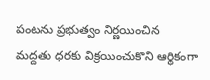పంటను ప్రభుత్వం నిర్ణయించిన మద్దతు ధరకు విక్రయించుకొని ఆర్థికంగా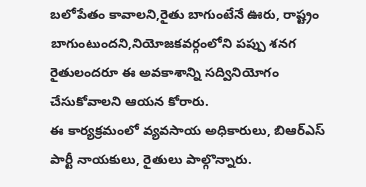బలోపేతం కావాలని,రైతు బాగుంటేనే ఊరు, రాష్ట్రం బాగుంటుందని,నియోజకవర్గంలోని పప్పు శనగ రైతులందరూ ఈ అవకాశాన్ని సద్వినియోగం చేసుకోవాలని ఆయన కోరారు.
ఈ కార్యక్రమంలో వ్యవసాయ అధికారులు, బిఆర్ఎస్ పార్టీ నాయకులు, రైతులు పాల్గొన్నారు.